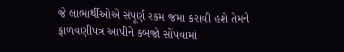જે લાભાર્થીઓએ સંપૂર્ણ રકમ જમા કરાવી હશે તેમને ફાળવણીપત્ર આપીને કબજો સોંપવામાં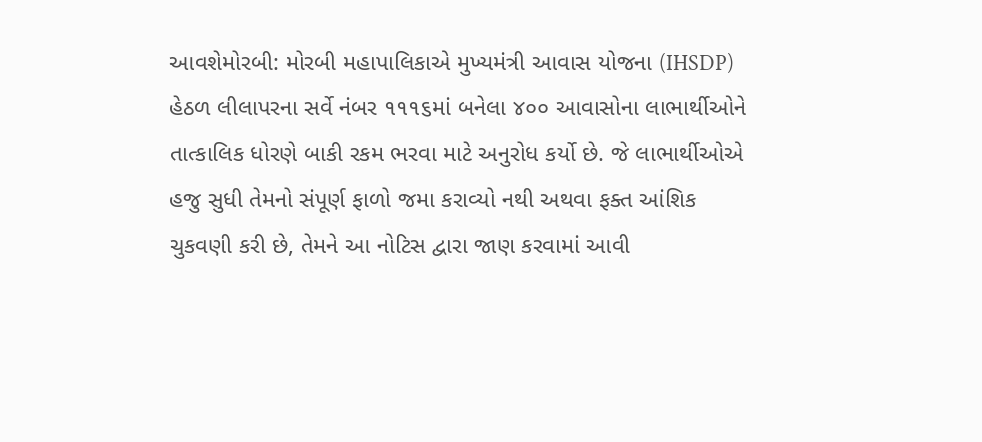આવશેમોરબી: મોરબી મહાપાલિકાએ મુખ્યમંત્રી આવાસ યોજના (IHSDP) હેઠળ લીલાપરના સર્વે નંબર ૧૧૧૬માં બનેલા ૪૦૦ આવાસોના લાભાર્થીઓને તાત્કાલિક ધોરણે બાકી રકમ ભરવા માટે અનુરોધ કર્યો છે. જે લાભાર્થીઓએ હજુ સુધી તેમનો સંપૂર્ણ ફાળો જમા કરાવ્યો નથી અથવા ફક્ત આંશિક ચુકવણી કરી છે, તેમને આ નોટિસ દ્વારા જાણ કરવામાં આવી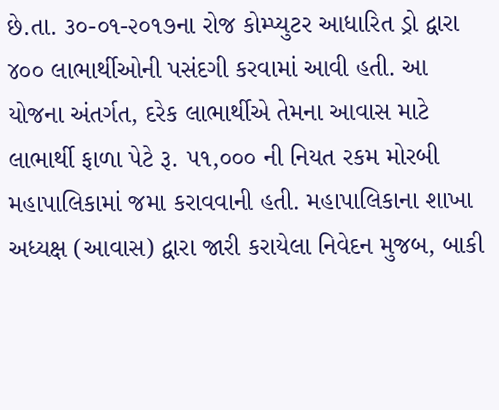છે.તા. ૩૦-૦૧-૨૦૧૭ના રોજ કોમ્પ્યુટર આધારિત ડ્રો દ્વારા ૪૦૦ લાભાર્થીઓની પસંદગી કરવામાં આવી હતી. આ યોજના અંતર્ગત, દરેક લાભાર્થીએ તેમના આવાસ માટે લાભાર્થી ફાળા પેટે રૂ. ૫૧,૦૦૦ ની નિયત રકમ મોરબી મહાપાલિકામાં જમા કરાવવાની હતી. મહાપાલિકાના શાખા અધ્યક્ષ (આવાસ) દ્વારા જારી કરાયેલા નિવેદન મુજબ, બાકી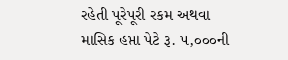રહેતી પૂરેપૂરી રકમ અથવા માસિક હપ્તા પેટે રૂ. ૫,૦૦૦ની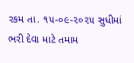રકમ તા. ૧૫-૦૯-૨૦૨૫ સુધીમાં ભરી દેવા માટે તમામ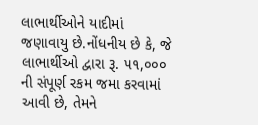લાભાર્થીઓને યાદીમાં જણાવાયુ છે.નોંધનીય છે કે, જે લાભાર્થીઓ દ્વારા રૂ. ૫૧,૦૦૦ ની સંપૂર્ણ રકમ જમા કરવામાં આવી છે, તેમને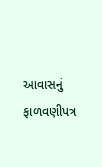આવાસનું ફાળવણીપત્ર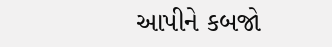આપીને કબજો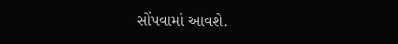સોંપવામાં આવશે.